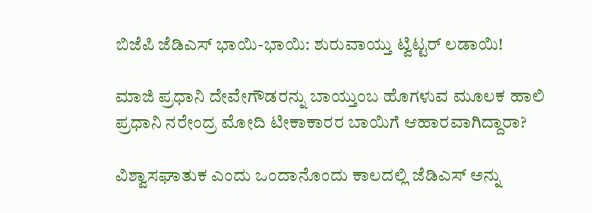ಬಿಜೆಪಿ ಜೆಡಿಎಸ್ ಭಾಯಿ-ಭಾಯಿ: ಶುರುವಾಯ್ತು ಟ್ವಿಟ್ಟರ್ ಲಡಾಯಿ!

ಮಾಜಿ ಪ್ರಧಾನಿ ದೇವೇಗೌಡರನ್ನು ಬಾಯ್ತುಂಬ ಹೊಗಳುವ ಮೂಲಕ ಹಾಲಿ ಪ್ರಧಾನಿ ನರೇಂದ್ರ ಮೋದಿ ಟೀಕಾಕಾರರ ಬಾಯಿಗೆ ಆಹಾರವಾಗಿದ್ದಾರಾ?

ವಿಶ್ವಾಸಘಾತುಕ ಎಂದು ಒಂದಾನೊಂದು ಕಾಲದಲ್ಲಿ ಜೆಡಿಎಸ್ ಅನ್ನು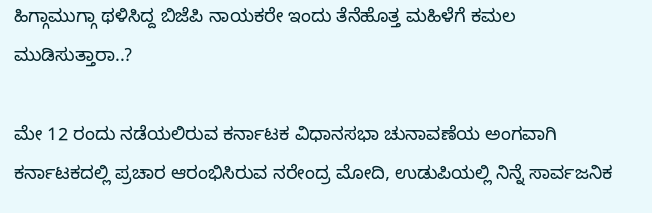ಹಿಗ್ಗಾಮುಗ್ಗಾ ಥಳಿಸಿದ್ದ ಬಿಜೆಪಿ ನಾಯಕರೇ ಇಂದು ತೆನೆಹೊತ್ತ ಮಹಿಳೆಗೆ ಕಮಲ ಮುಡಿಸುತ್ತಾರಾ..?

ಮೇ 12 ರಂದು ನಡೆಯಲಿರುವ ಕರ್ನಾಟಕ ವಿಧಾನಸಭಾ ಚುನಾವಣೆಯ ಅಂಗವಾಗಿ ಕರ್ನಾಟಕದಲ್ಲಿ ಪ್ರಚಾರ ಆರಂಭಿಸಿರುವ ನರೇಂದ್ರ ಮೋದಿ, ಉಡುಪಿಯಲ್ಲಿ ನಿನ್ನೆ ಸಾರ್ವಜನಿಕ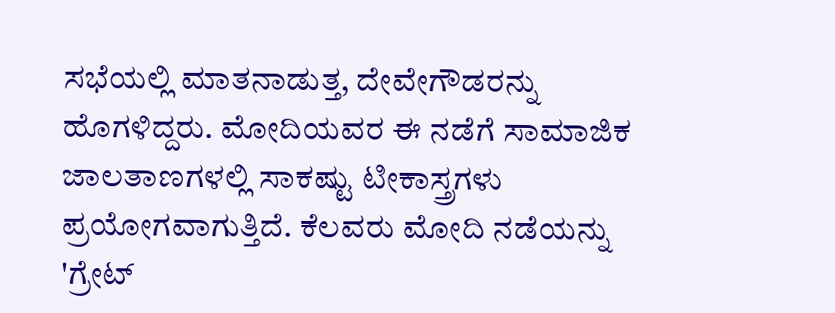ಸಭೆಯಲ್ಲಿ ಮಾತನಾಡುತ್ತ, ದೇವೇಗೌಡರನ್ನು ಹೊಗಳಿದ್ದರು. ಮೋದಿಯವರ ಈ ನಡೆಗೆ ಸಾಮಾಜಿಕ ಜಾಲತಾಣಗಳಲ್ಲಿ ಸಾಕಷ್ಟು ಟೀಕಾಸ್ತ್ರಗಳು ಪ್ರಯೋಗವಾಗುತ್ತಿದೆ. ಕೆಲವರು ಮೋದಿ ನಡೆಯನ್ನು 'ಗ್ರೇಟ್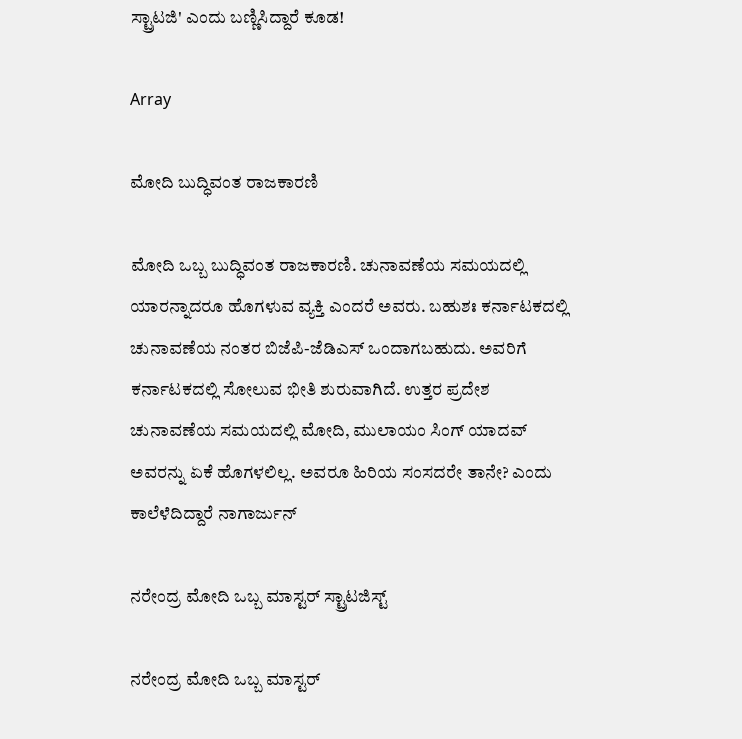ಸ್ಟ್ರಾಟಜಿ' ಎಂದು ಬಣ್ಣಿಸಿದ್ದಾರೆ ಕೂಡ!

Array

ಮೋದಿ ಬುದ್ಧಿವಂತ ರಾಜಕಾರಣಿ

ಮೋದಿ ಒಬ್ಬ ಬುದ್ಧಿವಂತ ರಾಜಕಾರಣಿ. ಚುನಾವಣೆಯ ಸಮಯದಲ್ಲಿ ಯಾರನ್ನಾದರೂ ಹೊಗಳುವ ವ್ಯಕ್ತಿ ಎಂದರೆ ಅವರು. ಬಹುಶಃ ಕರ್ನಾಟಕದಲ್ಲಿ ಚುನಾವಣೆಯ ನಂತರ ಬಿಜೆಪಿ-ಜೆಡಿಎಸ್ ಒಂದಾಗಬಹುದು. ಅವರಿಗೆ ಕರ್ನಾಟಕದಲ್ಲಿ ಸೋಲುವ ಭೀತಿ ಶುರುವಾಗಿದೆ. ಉತ್ತರ ಪ್ರದೇಶ ಚುನಾವಣೆಯ ಸಮಯದಲ್ಲಿ ಮೋದಿ, ಮುಲಾಯಂ ಸಿಂಗ್ ಯಾದವ್ ಅವರನ್ನು ಏಕೆ ಹೊಗಳಲಿಲ್ಲ. ಅವರೂ ಹಿರಿಯ ಸಂಸದರೇ ತಾನೇ? ಎಂದು ಕಾಲೆಳೆದಿದ್ದಾರೆ ನಾಗಾರ್ಜುನ್

ನರೇಂದ್ರ ಮೋದಿ ಒಬ್ಬ ಮಾಸ್ಟರ್ ಸ್ಟ್ರಾಟಜಿಸ್ಟ್

ನರೇಂದ್ರ ಮೋದಿ ಒಬ್ಬ ಮಾಸ್ಟರ್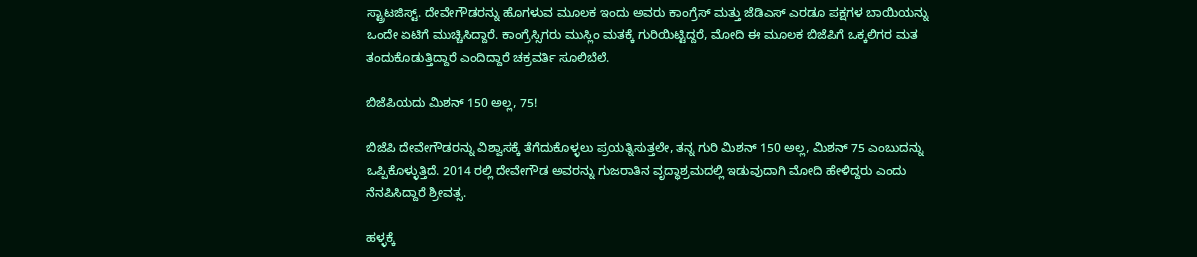ಸ್ಟ್ರಾಟಜಿಸ್ಟ್. ದೇವೇಗೌಡರನ್ನು ಹೊಗಳುವ ಮೂಲಕ ಇಂದು ಅವರು ಕಾಂಗ್ರೆಸ್ ಮತ್ತು ಜೆಡಿಎಸ್ ಎರಡೂ ಪಕ್ಷಗಳ ಬಾಯಿಯನ್ನು ಒಂದೇ ಏಟಿಗೆ ಮುಚ್ಚಿಸಿದ್ದಾರೆ. ಕಾಂಗ್ರೆಸ್ಸಿಗರು ಮುಸ್ಲಿಂ ಮತಕ್ಕೆ ಗುರಿಯಿಟ್ಟಿದ್ದರೆ, ಮೋದಿ ಈ ಮೂಲಕ ಬಿಜೆಪಿಗೆ ಒಕ್ಕಲಿಗರ ಮತ ತಂದುಕೊಡುತ್ತಿದ್ದಾರೆ ಎಂದಿದ್ದಾರೆ ಚಕ್ರವರ್ತಿ ಸೂಲಿಬೆಲೆ.

ಬಿಜೆಪಿಯದು ಮಿಶನ್ 150 ಅಲ್ಲ, 75!

ಬಿಜೆಪಿ ದೇವೇಗೌಡರನ್ನು ವಿಶ್ವಾಸಕ್ಕೆ ತೆಗೆದುಕೊಳ್ಳಲು ಪ್ರಯತ್ನಿಸುತ್ತಲೇ, ತನ್ನ ಗುರಿ ಮಿಶನ್ 150 ಅಲ್ಲ, ಮಿಶನ್ 75 ಎಂಬುದನ್ನು ಒಪ್ಪಿಕೊಳ್ಳುತ್ತಿದೆ. 2014 ರಲ್ಲಿ ದೇವೇಗೌಡ ಅವರನ್ನು ಗುಜರಾತಿನ ವೃದ್ಧಾಶ್ರಮದಲ್ಲಿ ಇಡುವುದಾಗಿ ಮೋದಿ ಹೇಳಿದ್ದರು ಎಂದು ನೆನಪಿಸಿದ್ದಾರೆ ಶ್ರೀವತ್ಸ.

ಹಳ್ಳಕ್ಕೆ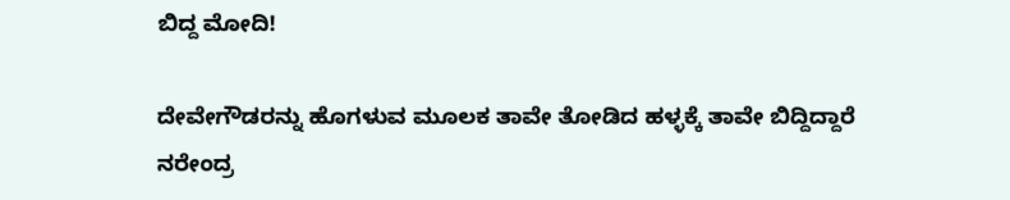ಬಿದ್ದ ಮೋದಿ!

ದೇವೇಗೌಡರನ್ನು ಹೊಗಳುವ ಮೂಲಕ ತಾವೇ ತೋಡಿದ ಹಳ್ಳಕ್ಕೆ ತಾವೇ ಬಿದ್ದಿದ್ದಾರೆ ನರೇಂದ್ರ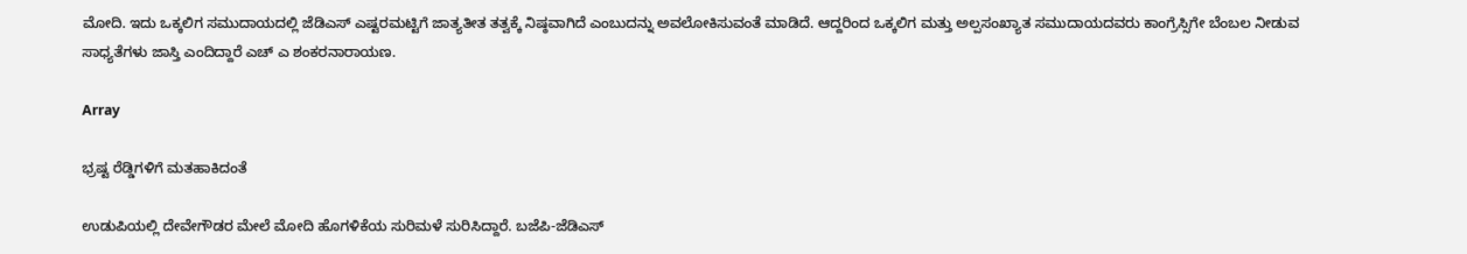ಮೋದಿ. ಇದು ಒಕ್ಕಲಿಗ ಸಮುದಾಯದಲ್ಲಿ ಜೆಡಿಎಸ್ ಎಷ್ಟರಮಟ್ಟಿಗೆ ಜಾತ್ಯತೀತ ತತ್ವಕ್ಕೆ ನಿಷ್ಠವಾಗಿದೆ ಎಂಬುದನ್ನು ಅವಲೋಕಿಸುವಂತೆ ಮಾಡಿದೆ. ಆದ್ದರಿಂದ ಒಕ್ಕಲಿಗ ಮತ್ತು ಅಲ್ಪಸಂಖ್ಯಾತ ಸಮುದಾಯದವರು ಕಾಂಗ್ರೆಸ್ಸಿಗೇ ಬೆಂಬಲ ನೀಡುವ ಸಾಧ್ಯತೆಗಳು ಜಾಸ್ತಿ ಎಂದಿದ್ದಾರೆ ಎಚ್ ಎ ಶಂಕರನಾರಾಯಣ.

Array

ಭ್ರಷ್ಟ ರೆಡ್ಡಿಗಳಿಗೆ ಮತಹಾಕಿದಂತೆ

ಉಡುಪಿಯಲ್ಲಿ ದೇವೇಗೌಡರ ಮೇಲೆ ಮೋದಿ ಹೊಗಳಿಕೆಯ ಸುರಿಮಳೆ ಸುರಿಸಿದ್ದಾರೆ. ಬಜೆಪಿ-ಜೆಡಿಎಸ್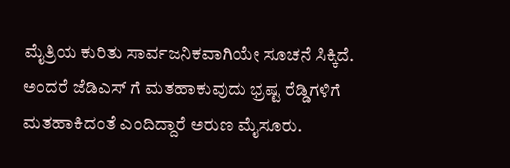ಮೈತ್ರಿಯ ಕುರಿತು ಸಾರ್ವಜನಿಕವಾಗಿಯೇ ಸೂಚನೆ ಸಿಕ್ಕಿದೆ. ಅಂದರೆ ಜೆಡಿಎಸ್ ಗೆ ಮತಹಾಕುವುದು ಭ್ರಷ್ಟ ರೆಡ್ಡಿಗಳಿಗೆ ಮತಹಾಕಿದಂತೆ ಎಂದಿದ್ದಾರೆ ಅರುಣ ಮೈಸೂರು.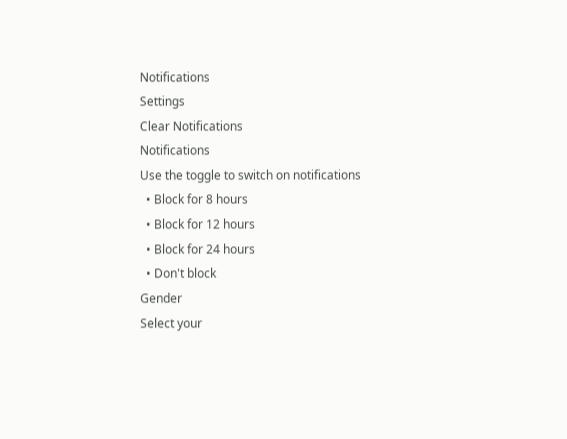Notifications
Settings
Clear Notifications
Notifications
Use the toggle to switch on notifications
  • Block for 8 hours
  • Block for 12 hours
  • Block for 24 hours
  • Don't block
Gender
Select your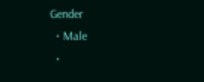Gender
  • Male
  •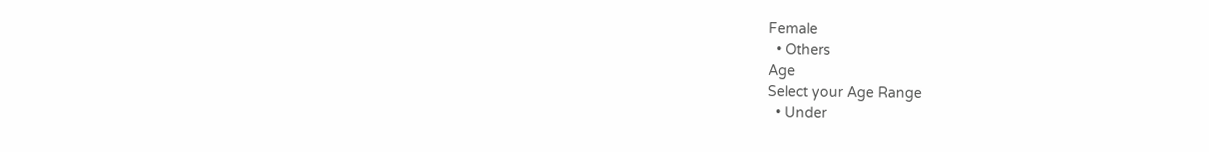Female
  • Others
Age
Select your Age Range
  • Under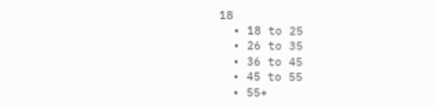18
  • 18 to 25
  • 26 to 35
  • 36 to 45
  • 45 to 55
  • 55+